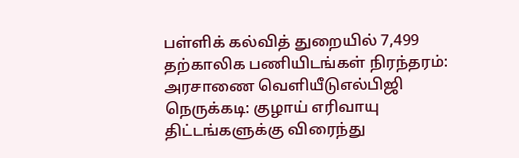பள்ளிக் கல்வித் துறையில் 7,499 தற்காலிக பணியிடங்கள் நிரந்தரம்: அரசாணை வெளியீடுஎல்பிஜி நெருக்கடி: குழாய் எரிவாயு திட்டங்களுக்கு விரைந்து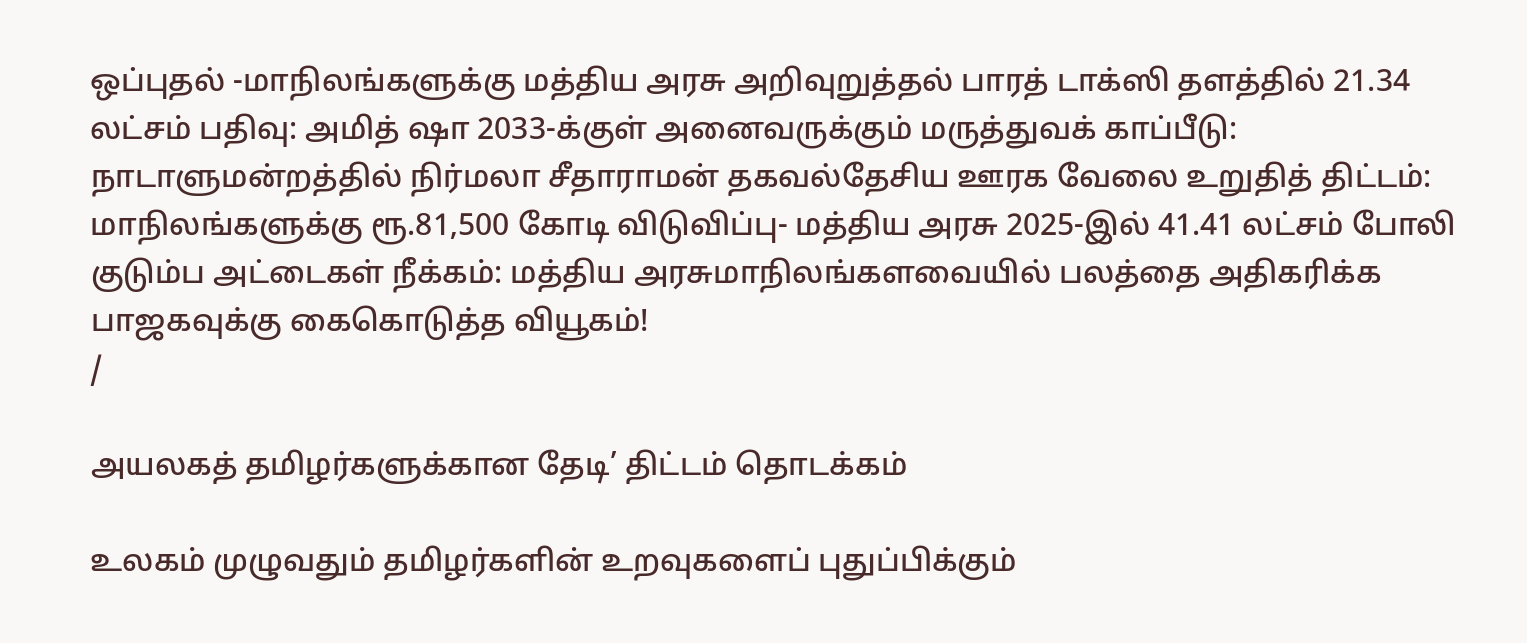ஒப்புதல் -மாநிலங்களுக்கு மத்திய அரசு அறிவுறுத்தல் பாரத் டாக்ஸி தளத்தில் 21.34 லட்சம் பதிவு: அமித் ஷா 2033-க்குள் அனைவருக்கும் மருத்துவக் காப்பீடு: நாடாளுமன்றத்தில் நிர்மலா சீதாராமன் தகவல்தேசிய ஊரக வேலை உறுதித் திட்டம்: மாநிலங்களுக்கு ரூ.81,500 கோடி விடுவிப்பு- மத்திய அரசு 2025-இல் 41.41 லட்சம் போலி குடும்ப அட்டைகள் நீக்கம்: மத்திய அரசுமாநிலங்களவையில் பலத்தை அதிகரிக்க பாஜகவுக்கு கைகொடுத்த வியூகம்!
/

அயலகத் தமிழர்களுக்கான தேடி’ திட்டம் தொடக்கம்

உலகம் முழுவதும் தமிழர்களின் உறவுகளைப் புதுப்பிக்கும்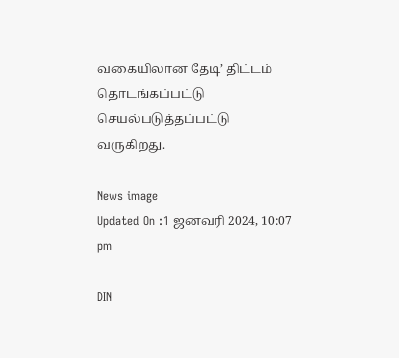வகையிலான தேடி’ திட்டம் தொடங்கப்பட்டு செயல்படுத்தப்பட்டு வருகிறது.

News image
Updated On :1 ஜனவரி 2024, 10:07 pm

DIN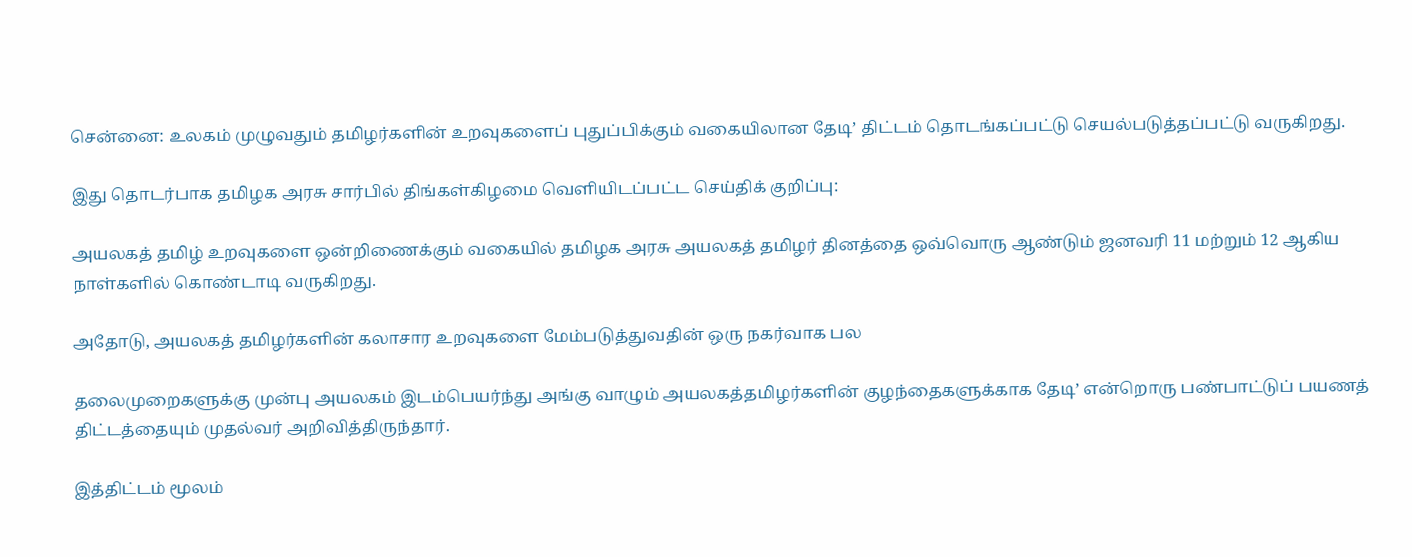சென்னை: உலகம் முழுவதும் தமிழர்களின் உறவுகளைப் புதுப்பிக்கும் வகையிலான தேடி’ திட்டம் தொடங்கப்பட்டு செயல்படுத்தப்பட்டு வருகிறது.

இது தொடர்பாக தமிழக அரசு சார்பில் திங்கள்கிழமை வெளியிடப்பட்ட செய்திக் குறிப்பு:

அயலகத் தமிழ் உறவுகளை ஒன்றிணைக்கும் வகையில் தமிழக அரசு அயலகத் தமிழர் தினத்தை ஒவ்வொரு ஆண்டும் ஜனவரி 11 மற்றும் 12 ஆகிய நாள்களில் கொண்டாடி வருகிறது.

அதோடு, அயலகத் தமிழர்களின் கலாசார உறவுகளை மேம்படுத்துவதின் ஒரு நகர்வாக பல

தலைமுறைகளுக்கு முன்பு அயலகம் இடம்பெயர்ந்து அங்கு வாழும் அயலகத்தமிழர்களின் குழந்தைகளுக்காக தேடி’ என்றொரு பண்பாட்டுப் பயணத் திட்டத்தையும் முதல்வர் அறிவித்திருந்தார்.

இத்திட்டம் மூலம்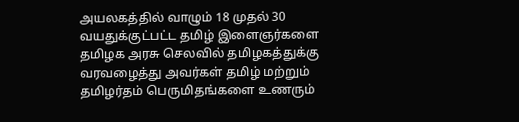அயலகத்தில் வாழும் 18 முதல் 30 வயதுக்குட்பட்ட தமிழ் இளைஞர்களை தமிழக அரசு செலவில் தமிழகத்துக்கு வரவழைத்து அவர்கள் தமிழ் மற்றும் தமிழர்தம் பெருமிதங்களை உணரும்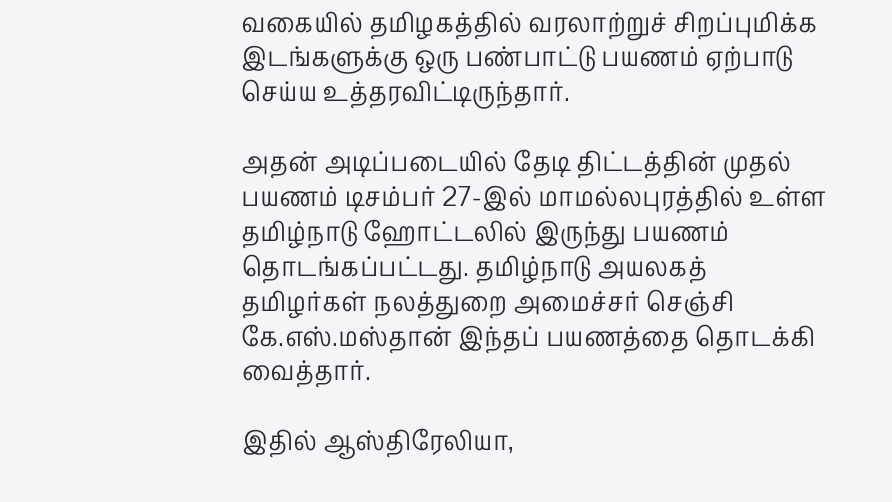வகையில் தமிழகத்தில் வரலாற்றுச் சிறப்புமிக்க இடங்களுக்கு ஒரு பண்பாட்டு பயணம் ஏற்பாடு செய்ய உத்தரவிட்டிருந்தார்.

அதன் அடிப்படையில் தேடி திட்டத்தின் முதல் பயணம் டிசம்பர் 27-இல் மாமல்லபுரத்தில் உள்ள தமிழ்நாடு ஹோட்டலில் இருந்து பயணம் தொடங்கப்பட்டது. தமிழ்நாடு அயலகத் தமிழர்கள் நலத்துறை அமைச்சர் செஞ்சி கே.எஸ்.மஸ்தான் இந்தப் பயணத்தை தொடக்கி வைத்தார்.

இதில் ஆஸ்திரேலியா,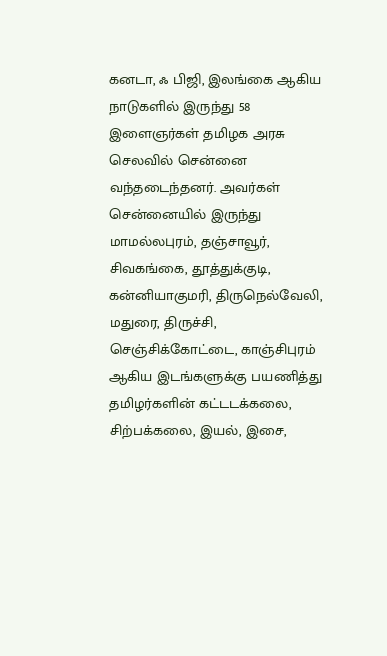கனடா, ஃ பிஜி, இலங்கை ஆகிய நாடுகளில் இருந்து 58 இளைஞர்கள் தமிழக அரசு செலவில் சென்னை வந்தடைந்தனர். அவர்கள் சென்னையில் இருந்து மாமல்லபுரம், தஞ்சாவூர், சிவகங்கை, தூத்துக்குடி, கன்னியாகுமரி, திருநெல்வேலி, மதுரை, திருச்சி, செஞ்சிக்கோட்டை, காஞ்சிபுரம் ஆகிய இடங்களுக்கு பயணித்து தமிழர்களின் கட்டடக்கலை, சிற்பக்கலை, இயல், இசை,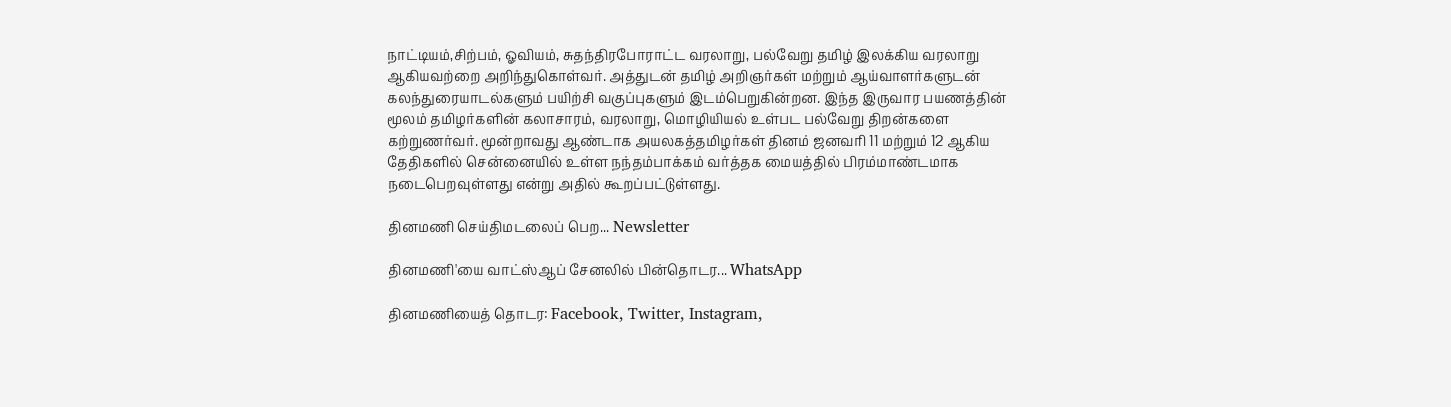நாட்டியம்,சிற்பம், ஓவியம், சுதந்திரபோராட்ட வரலாறு, பல்வேறு தமிழ் இலக்கிய வரலாறு ஆகியவற்றை அறிந்துகொள்வர். அத்துடன் தமிழ் அறிஞர்கள் மற்றும் ஆய்வாளர்களுடன் கலந்துரையாடல்களும் பயிற்சி வகுப்புகளும் இடம்பெறுகின்றன. இந்த இருவார பயணத்தின் மூலம் தமிழர்களின் கலாசாரம், வரலாறு, மொழியியல் உள்பட பல்வேறு திறன்களை கற்றுணர்வர். மூன்றாவது ஆண்டாக அயலகத்தமிழர்கள் தினம் ஜனவரி 11 மற்றும் 12 ஆகிய தேதிகளில் சென்னையில் உள்ள நந்தம்பாக்கம் வர்த்தக மையத்தில் பிரம்மாண்டமாக நடைபெறவுள்ளது என்று அதில் கூறப்பட்டுள்ளது.

தினமணி செய்திமடலைப் பெற... Newsletter

தினமணி'யை வாட்ஸ்ஆப் சேனலில் பின்தொடர... WhatsApp

தினமணியைத் தொடர: Facebook, Twitter, Instagram,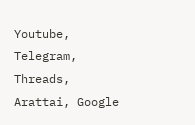Youtube, Telegram, Threads, Arattai, Google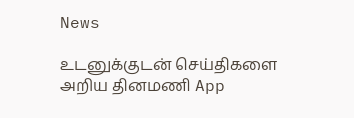News

உடனுக்குடன் செய்திகளை அறிய தினமணி App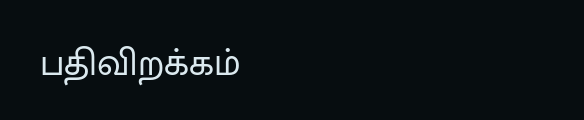பதிவிறக்கம்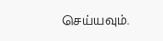செய்யவும்.